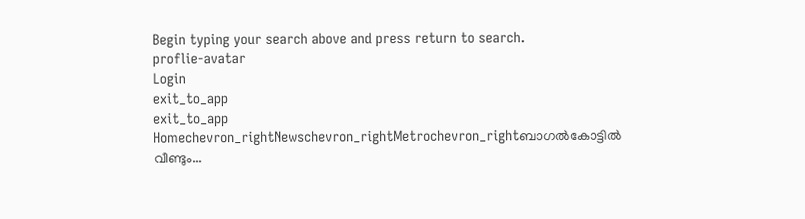Begin typing your search above and press return to search.
proflie-avatar
Login
exit_to_app
exit_to_app
Homechevron_rightNewschevron_rightMetrochevron_rightബാഗൽകോട്ടിൽ വീണ്ടും...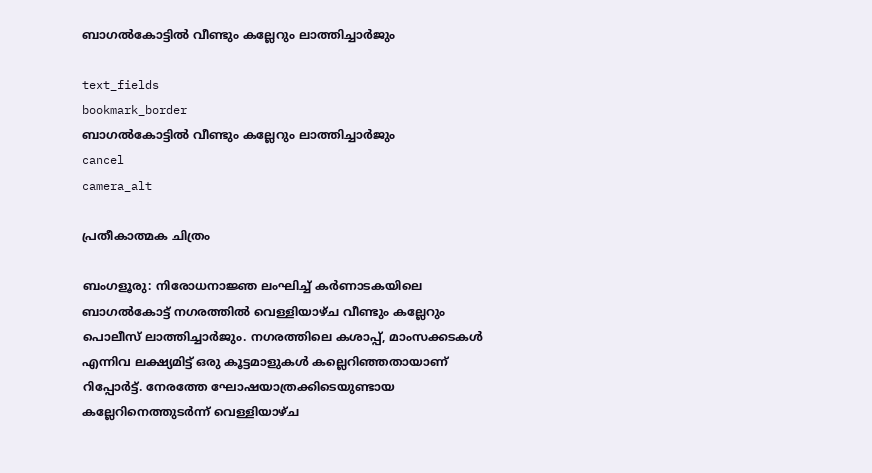ബാഗൽകോട്ടിൽ വീണ്ടും കല്ലേറും ലാത്തിച്ചാർജും

text_fields
bookmark_border
ബാഗൽകോട്ടിൽ വീണ്ടും കല്ലേറും ലാത്തിച്ചാർജും
cancel
camera_alt

പ്രതീകാത്മക ചിത്രം

ബംഗളൂരു: നിരോധനാജ്ഞ ലംഘിച്ച് കർണാടകയിലെ ബാഗൽകോട്ട് നഗരത്തിൽ വെള്ളിയാഴ്ച വീണ്ടും കല്ലേറും പൊലീസ് ലാത്തിച്ചാർജും. നഗരത്തിലെ കശാപ്പ്, മാംസക്കടകൾ എന്നിവ ലക്ഷ്യമിട്ട് ഒരു കൂട്ടമാളുകൾ കല്ലെറിഞ്ഞതായാണ് റിപ്പോർട്ട്. നേരത്തേ ഘോഷയാത്രക്കിടെയുണ്ടായ കല്ലേറിനെത്തുടർന്ന് വെള്ളിയാഴ്ച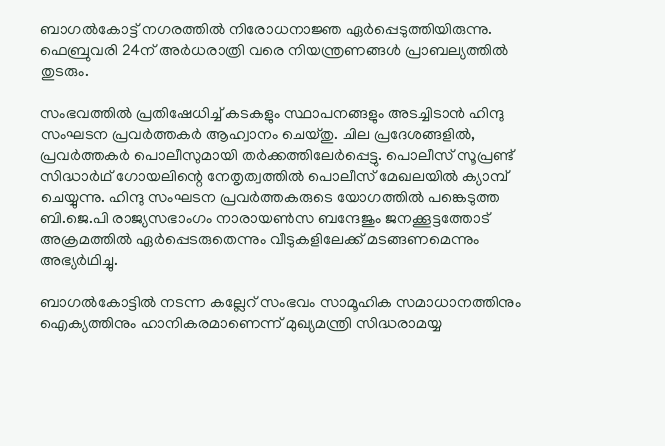ബാഗൽകോട്ട് നഗരത്തിൽ നിരോധനാജ്ഞ ഏർപ്പെടുത്തിയിരുന്നു. ഫെബ്രുവരി 24ന് അർധരാത്രി വരെ നിയന്ത്രണങ്ങൾ പ്രാബല്യത്തിൽ തുടരും.

സംഭവത്തിൽ പ്രതിഷേധിച്ച് കടകളും സ്ഥാപനങ്ങളും അടച്ചിടാൻ ഹിന്ദു സംഘടന പ്രവർത്തകർ ആഹ്വാനം ചെയ്തു. ചില പ്രദേശങ്ങളിൽ, പ്രവർത്തകർ പൊലീസുമായി തർക്കത്തിലേർപ്പെട്ടു. പൊലീസ് സൂപ്രണ്ട് സിദ്ധാർഥ് ഗോയലിന്റെ നേതൃത്വത്തിൽ പൊലീസ് മേഖലയിൽ ക്യാമ്പ് ചെയ്യുന്നു. ഹിന്ദു സംഘടന പ്രവർത്തകരുടെ യോഗത്തിൽ പങ്കെടുത്ത ബി.ജെ.പി രാജ്യസഭാംഗം നാരായൺസ ബന്ദേജും ജനക്കൂട്ടത്തോട് അക്രമത്തിൽ ഏർപ്പെടരുതെന്നും വീടുകളിലേക്ക് മടങ്ങണമെന്നും അഭ്യർഥിച്ചു.

ബാഗൽകോട്ടിൽ നടന്ന കല്ലേറ് സംഭവം സാമൂഹിക സമാധാനത്തിനും ഐക്യത്തിനും ഹാനികരമാണെന്ന് മുഖ്യമന്ത്രി സിദ്ധരാമയ്യ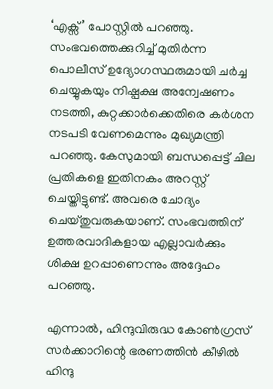‘എക്സ്’ പോസ്റ്റിൽ പറഞ്ഞു. സംഭവത്തെക്കുറിച്ച് മുതിർന്ന പൊലീസ് ഉദ്യോഗസ്ഥരുമായി ചർച്ച ചെയ്യുകയും നിഷ്പക്ഷ അന്വേഷണം നടത്തി, കുറ്റക്കാർക്കെതിരെ കർശന നടപടി വേണമെന്നും മുഖ്യമന്ത്രി പറഞ്ഞു. കേസുമായി ബന്ധപ്പെട്ട് ചില പ്രതികളെ ഇതിനകം അറസ്റ്റ് ചെയ്തിട്ടുണ്ട്. അവരെ ചോദ്യം ചെയ്തുവരുകയാണ്. സംഭവത്തിന് ഉത്തരവാദികളായ എല്ലാവർക്കും ശിക്ഷ ഉറപ്പാണെന്നും അദ്ദേഹം പറഞ്ഞു.

എന്നാൽ, ഹിന്ദുവിരുദ്ധ കോൺഗ്രസ് സർക്കാറിന്റെ ഭരണത്തിൻ കീഴിൽ ഹിന്ദു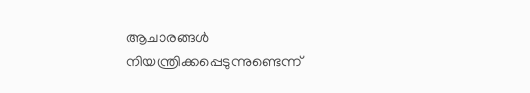ആചാരങ്ങൾ നിയന്ത്രിക്കപ്പെടുന്നുണ്ടെന്ന്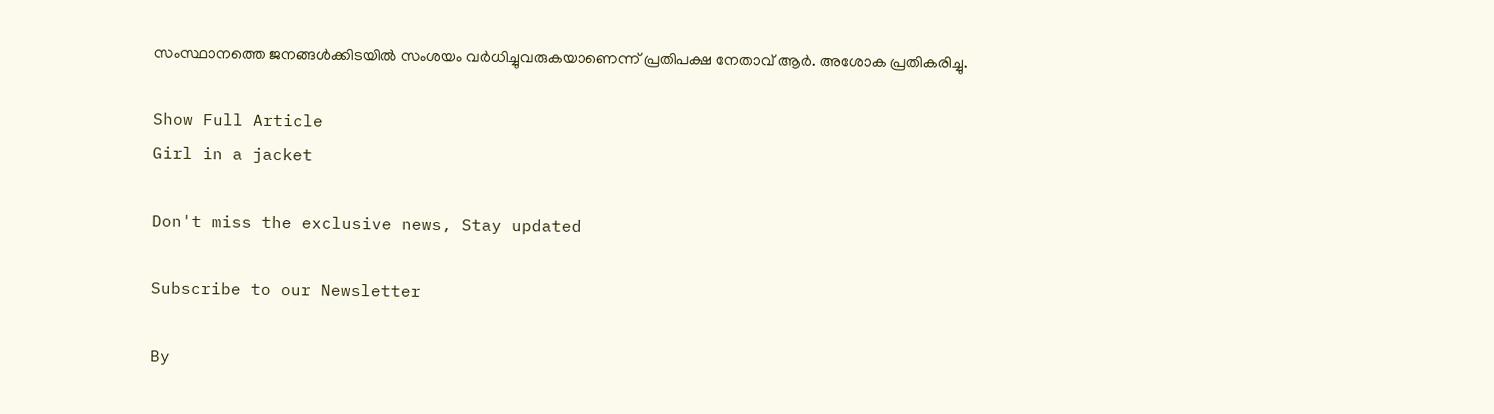സംസ്ഥാനത്തെ ജനങ്ങൾക്കിടയിൽ സംശയം വർധിച്ചുവരുകയാണെന്ന് പ്രതിപക്ഷ നേതാവ് ആർ. അശോക പ്രതികരിച്ചു.

Show Full Article
Girl in a jacket

Don't miss the exclusive news, Stay updated

Subscribe to our Newsletter

By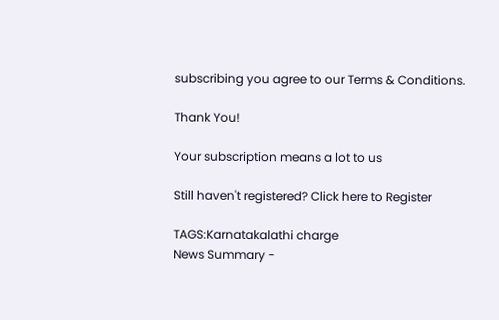subscribing you agree to our Terms & Conditions.

Thank You!

Your subscription means a lot to us

Still haven't registered? Click here to Register

TAGS:Karnatakalathi charge
News Summary -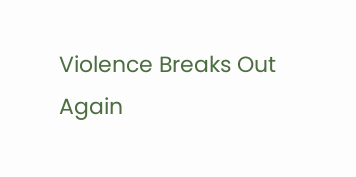Violence Breaks Out Again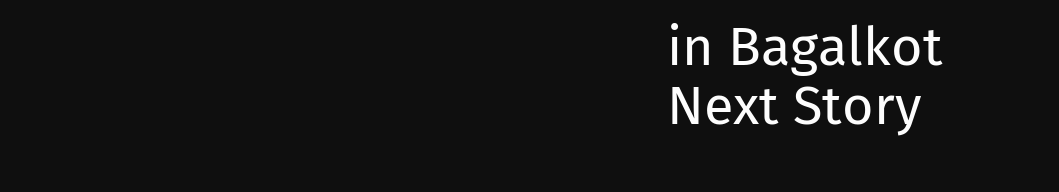in Bagalkot
Next Story